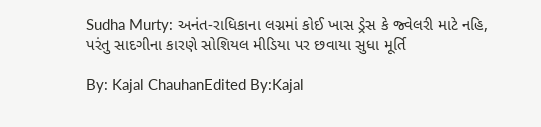Sudha Murty: અનંત-રાધિકાના લગ્નમાં કોઈ ખાસ ડ્રેસ કે જ્વેલરી માટે નહિ, પરંતુ સાદગીના કારણે સોશિયલ મીડિયા પર છવાયા સુધા મૂર્તિ

By: Kajal ChauhanEdited By:Kajal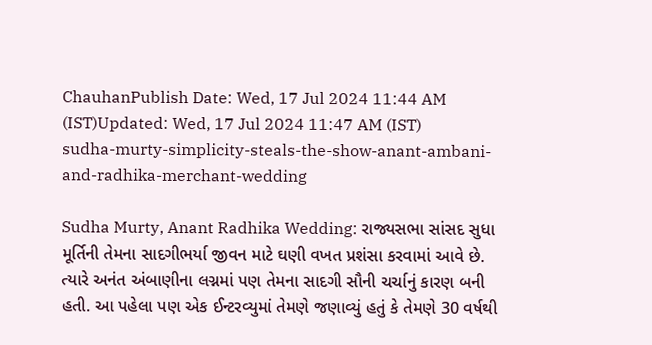ChauhanPublish Date: Wed, 17 Jul 2024 11:44 AM (IST)Updated: Wed, 17 Jul 2024 11:47 AM (IST)
sudha-murty-simplicity-steals-the-show-anant-ambani-and-radhika-merchant-wedding

Sudha Murty, Anant Radhika Wedding: રાજ્યસભા સાંસદ સુધા મૂર્તિની તેમના સાદગીભર્યા જીવન માટે ઘણી વખત પ્રશંસા કરવામાં આવે છે. ત્યારે અનંત અંબાણીના લગ્નમાં પણ તેમના સાદગી સૌની ચર્ચાનું કારણ બની હતી. આ પહેલા પણ એક ઈન્ટરવ્યુમાં તેમણે જણાવ્યું હતું કે તેમણે 30 વર્ષથી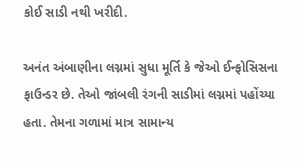કોઈ સાડી નથી ખરીદી.

અનંત અંબાણીના લગ્નમાં સુધા મૂર્તિ કે જેઓ ઈન્ફોસિસના ફાઉન્ડર છે. તેઓ જાંબલી રંગની સાડીમાં લગ્નમાં પહોંચ્યા હતા. તેમના ગળામાં માત્ર સામાન્ય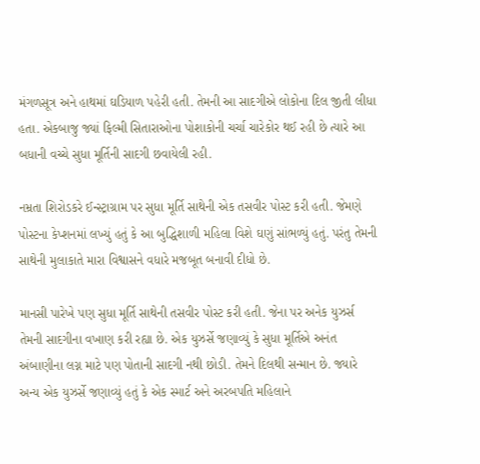મંગળસૂત્ર અને હાથમાં ઘડિયાળ પહેરી હતી. તેમની આ સાદગીએ લોકોના દિલ જીતી લીધા હતા. એકબાજુ જ્યાં ફિલ્મી સિતારાઓના પોશાકોની ચર્ચા ચારેકોર થઈ રહી છે ત્યારે આ બધાની વચ્ચે સુધા મૂર્તિની સાદગી છવાયેલી રહી.

નમ્રતા શિરોડકરે ઈન્સ્ટ્રાગ્રામ પર સુધા મૂર્તિ સાથેની એક તસવીર પોસ્ટ કરી હતી. જેમણે પોસ્ટના કેપ્શનમાં લખ્યું હતું કે આ બુદ્ધિશાળી મહિલા વિશે ઘણું સાંભળ્યું હતું. પરંતુ તેમની સાથેની મુલાકાતે મારા વિશ્વાસને વધારે મજબૂત બનાવી દીધો છે.

માનસી પારેખે પણ સુધા મૂર્તિ સાથેની તસવીર પોસ્ટ કરી હતી. જેના પર અનેક યુઝર્સ તેમની સાદગીના વખાણ કરી રહ્યા છે. એક યુઝર્સે જણાવ્યું કે સુધા મૂર્તિએ અનંત અંબાણીના લગ્ન માટે પણ પોતાની સાદગી નથી છોડી. તેમને દિલથી સન્માન છે. જ્યારે અન્ય એક યુઝર્સે જણાવ્યું હતું કે એક સ્માર્ટ અને અરબપતિ મહિલાને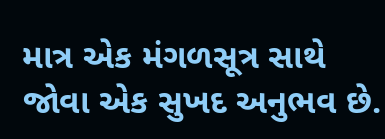માત્ર એક મંગળસૂત્ર સાથે જોવા એક સુખદ અનુભવ છે.